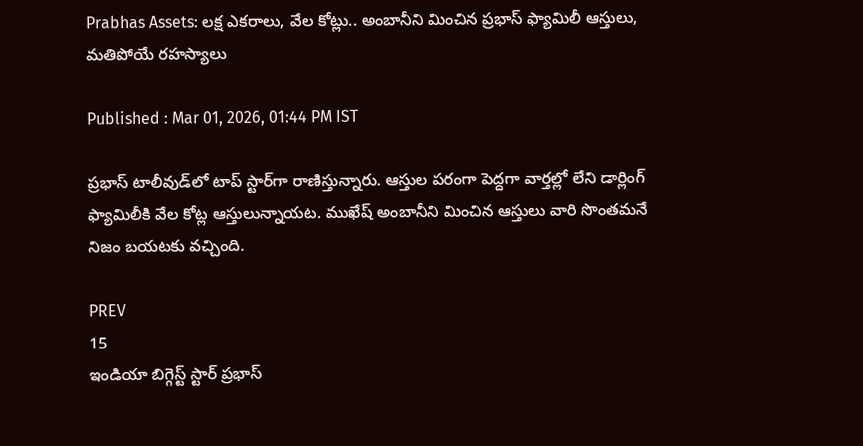Prabhas Assets: లక్ష ఎకరాలు, వేల కోట్లు.. అంబానీని మించిన ప్రభాస్‌ ఫ్యామిలీ ఆస్తులు, మతిపోయే రహస్యాలు

Published : Mar 01, 2026, 01:44 PM IST

ప్రభాస్‌ టాలీవుడ్‌లో టాప్‌ స్టార్‌గా రాణిస్తున్నారు. ఆస్తుల పరంగా పెద్దగా వార్తల్లో లేని డార్లింగ్‌ ఫ్యామిలీకి వేల కోట్ల ఆస్తులున్నాయట. ముఖేష్‌ అంబానీని మించిన ఆస్తులు వారి సొంతమనే నిజం బయటకు వచ్చింది.

PREV
15
ఇండియా బిగ్గెస్ట్ స్టార్‌ ప్రభాస్‌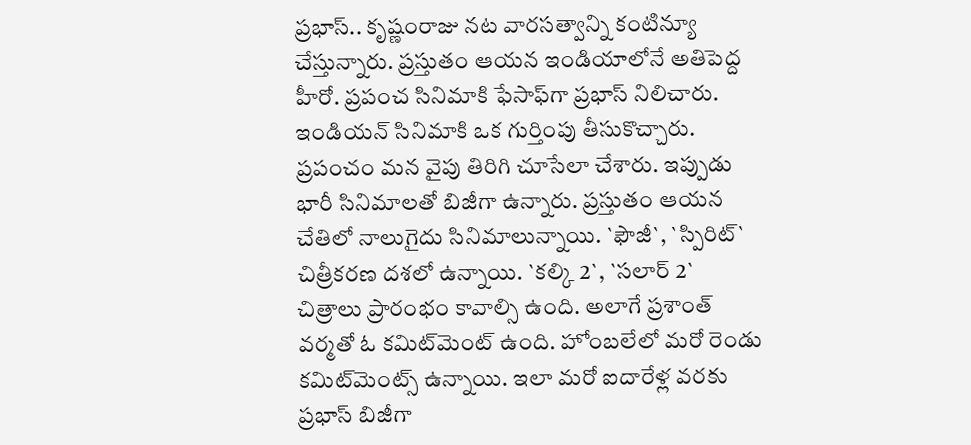ప్రభాస్‌.. కృష్ణంరాజు నట వారసత్వాన్ని కంటిన్యూ చేస్తున్నారు. ప్రస్తుతం ఆయన ఇండియాలోనే అతిపెద్ద హీరో. ప్రపంచ సినిమాకి ఫేసాఫ్‌గా ప్రభాస్‌ నిలిచారు. ఇండియన్‌ సినిమాకి ఒక గుర్తింపు తీసుకొచ్చారు. ప్రపంచం మన వైపు తిరిగి చూసేలా చేశారు. ఇప్పుడు భారీ సినిమాలతో బిజీగా ఉన్నారు. ప్రస్తుతం ఆయన చేతిలో నాలుగైదు సినిమాలున్నాయి. `ఫౌజీ`, `స్పిరిట్‌` చిత్రీకరణ దశలో ఉన్నాయి. `కల్కి 2`, `సలార్‌ 2` చిత్రాలు ప్రారంభం కావాల్సి ఉంది. అలాగే ప్రశాంత్‌ వర్మతో ఓ కమిట్‌మెంట్‌ ఉంది. హోంబలేలో మరో రెండు కమిట్‌మెంట్స్ ఉన్నాయి. ఇలా మరో ఐదారేళ్ల వరకు ప్రభాస్‌ బిజీగా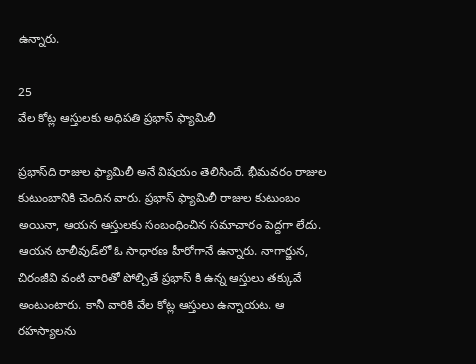ఉన్నారు.

25
వేల కోట్ల ఆస్తులకు అధిపతి ప్రభాస్‌ ఫ్యామిలీ

ప్రభాస్‌ది రాజుల ఫ్యామిలీ అనే విషయం తెలిసిందే. భీమవరం రాజుల కుటుంబానికి చెందిన వారు. ప్రభాస్‌ ఫ్యామిలీ రాజుల కుటుంబం అయినా, ఆయన ఆస్తులకు సంబంధించిన సమాచారం పెద్దగా లేదు. ఆయన టాలీవుడ్‌లో ఓ సాధారణ హీరోగానే ఉన్నారు. నాగార్జున, చిరంజీవి వంటి వారితో పోల్చితే ప్రభాస్‌ కి ఉన్న ఆస్తులు తక్కువే అంటుంటారు. కానీ వారికి వేల కోట్ల ఆస్తులు ఉన్నాయట. ఆ రహస్యాలను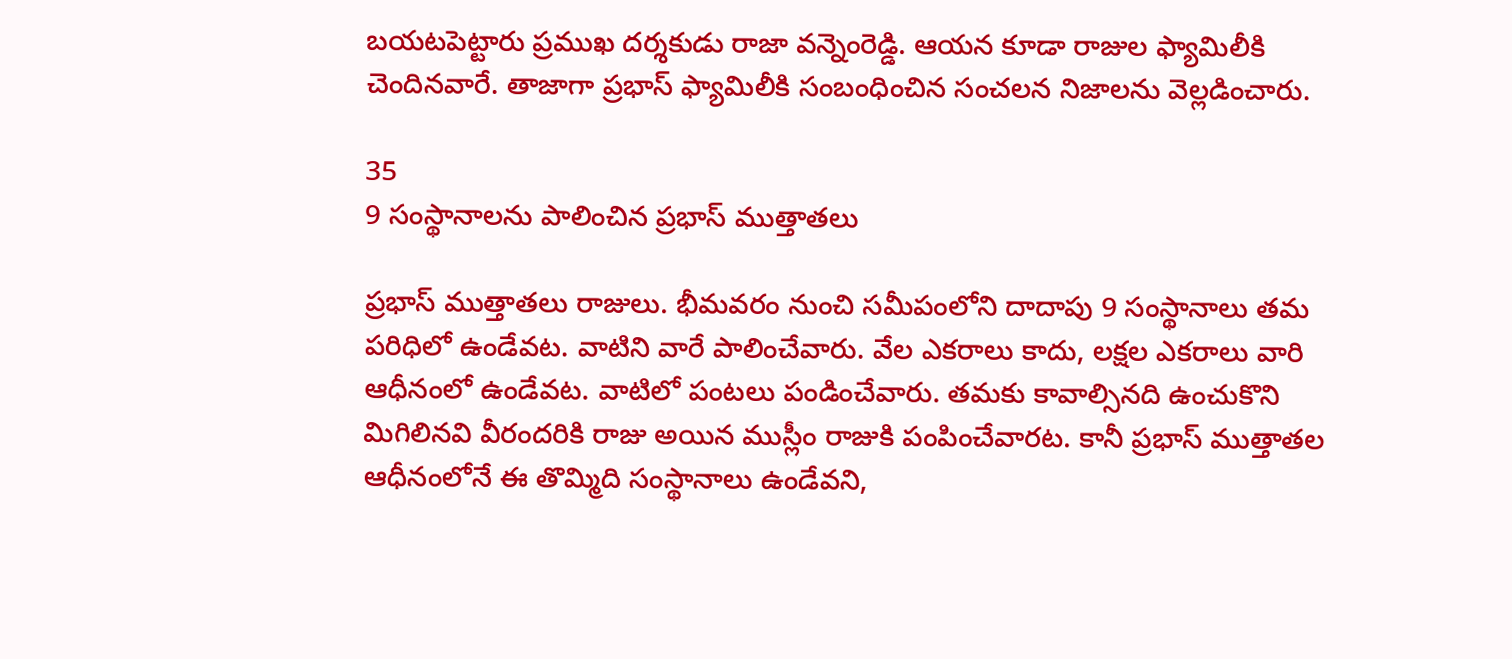బయటపెట్టారు ప్రముఖ దర్శకుడు రాజా వన్నెంరెడ్డి. ఆయన కూడా రాజుల ఫ్యామిలీకి చెందినవారే. తాజాగా ప్రభాస్‌ ఫ్యామిలీకి సంబంధించిన సంచలన నిజాలను వెల్లడించారు.

35
9 సంస్థానాలను పాలించిన ప్రభాస్‌ ముత్తాతలు

ప్రభాస్ ముత్తాతలు రాజులు. భీమవరం నుంచి సమీపంలోని దాదాపు 9 సంస్థానాలు తమ పరిధిలో ఉండేవట. వాటిని వారే పాలించేవారు. వేల ఎకరాలు కాదు, లక్షల ఎకరాలు వారి ఆధీనంలో ఉండేవట. వాటిలో పంటలు పండించేవారు. తమకు కావాల్సినది ఉంచుకొని మిగిలినవి వీరందరికి రాజు అయిన ముస్లీం రాజుకి పంపించేవారట. కానీ ప్రభాస్‌ ముత్తాతల ఆధీనంలోనే ఈ తొమ్మిది సంస్థానాలు ఉండేవని,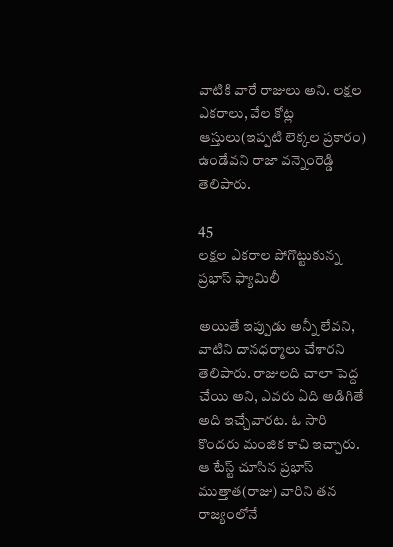వాటికి వారే రాజులు అని. లక్షల ఎకరాలు, వేల కోట్ల ఆస్తులు(ఇప్పటి లెక్కల ప్రకారం) ఉండేవని రాజా వన్నెంరెడ్డి తెలిపారు.

45
లక్షల ఎకరాల పోగొట్టుకున్న ప్రభాస్‌ ఫ్యామిలీ

అయితే ఇప్పుడు అన్నీ లేవని, వాటిని దానధర్మాలు చేశారని తెలిపారు. రాజులది చాలా పెద్ద చేయి అని, ఎవరు ఏది అడిగితే అది ఇచ్చేవారట. ఓ సారి కొందరు మంజిక కాచి ఇచ్చారు. ఆ టేస్ట్ చూసిన ప్రభాస్‌ ముత్తాత(రాజు) వారిని తన రాజ్యంలోనే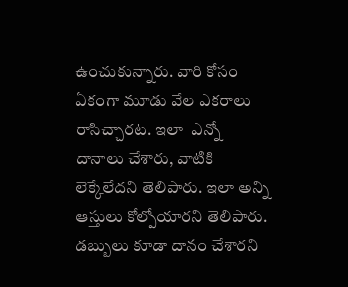ఉంచుకున్నారు. వారి కోసం ఏకంగా మూడు వేల ఎకరాలు రాసిచ్చారట. ఇలా  ఎన్నో దానాలు చేశారు, వాటికి లెక్కేలేదని తెలిపారు. ఇలా అన్ని ఆస్తులు కోల్పోయారని తెలిపారు. డబ్బులు కూడా దానం చేశారని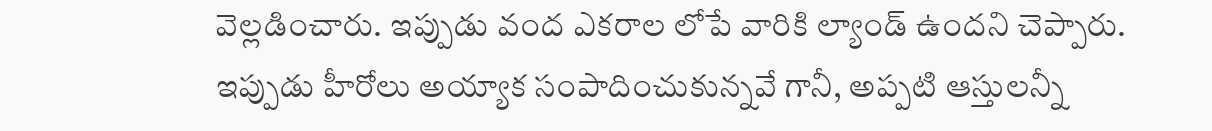వెల్లడించారు. ఇప్పుడు వంద ఎకరాల లోపే వారికి ల్యాండ్‌ ఉందని చెప్పారు. ఇప్పుడు హీరోలు అయ్యాక సంపాదించుకున్నవే గానీ, అప్పటి ఆస్తులన్నీ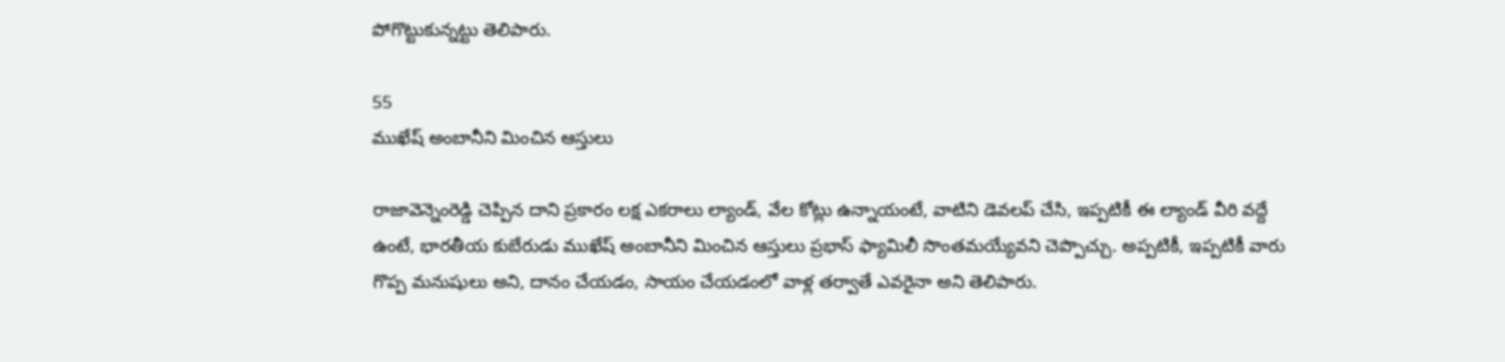పోగొట్టుకున్నట్టు తెలిపారు.

55
ముఖేష్‌ అంబానీని మించిన ఆస్తులు

రాజావెన్నెంరెడ్డి చెప్పిన దాని ప్రకారం లక్ష ఎకరాలు ల్యాండ్‌, వేల కోట్లు ఉన్నాయంటే, వాటిని డెవలప్‌ చేసి, ఇప్పటికీ ఈ ల్యాండ్‌ వీరి వద్దే ఉంటే, భారతీయ కుబేరుడు ముఖేష్‌ అంబానీని మించిన ఆస్తులు ప్రభాస్‌ ఫ్యామిలీ సొంతమయ్యేవని చెప్పొచ్చు. అప్పటికీ, ఇప్పటికీ వారు గొప్ప మనుషులు అని, దానం చేయడం, సాయం చేయడంలో వాళ్ల తర్వాతే ఎవరైనా అని తెలిపారు.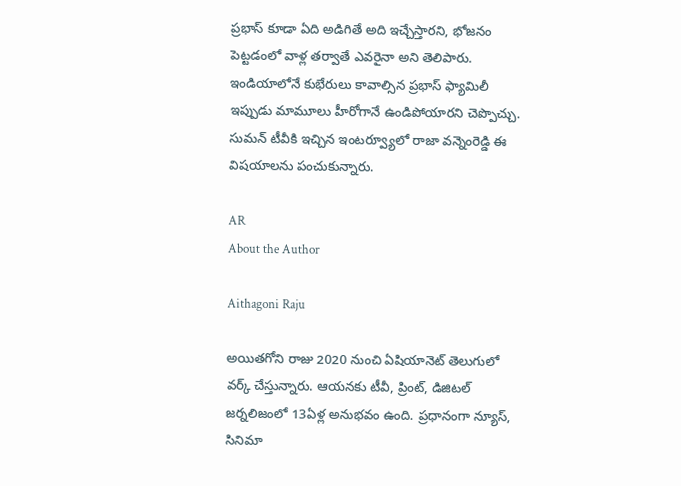ప్రభాస్‌ కూడా ఏది అడిగితే అది ఇచ్చేస్తారని, భోజనం పెట్టడంలో వాళ్ల తర్వాతే ఎవరైనా అని తెలిపారు. ఇండియాలోనే కుభేరులు కావాల్సిన ప్రభాస్‌ ఫ్యామిలీ ఇప్పుడు మామూలు హీరోగానే ఉండిపోయారని చెప్పొచ్చు. సుమన్‌ టీవీకి ఇచ్చిన ఇంటర్వ్యూలో రాజా వన్నెంరెడ్డి ఈ విషయాలను పంచుకున్నారు.

AR
About the Author

Aithagoni Raju

అయితగోని రాజు 2020 నుంచి ఏషియానెట్‌ తెలుగులో వర్క్ చేస్తున్నారు. ఆయనకు టీవీ, ప్రింట్‌, డిజిటల్‌ జర్నలిజంలో 13ఏళ్ల అనుభవం ఉంది. ప్రధానంగా న్యూస్‌, సినిమా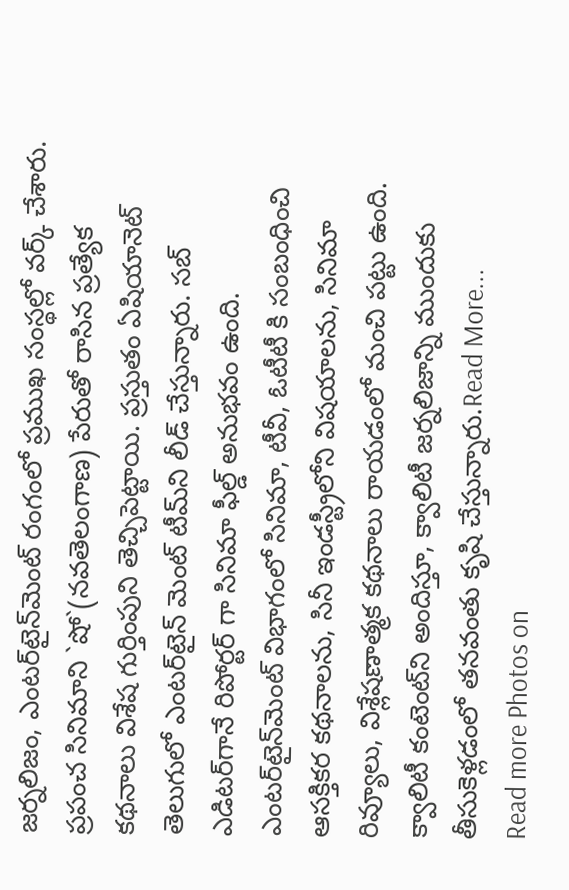జర్నలిజం, ఎంటర్‌టైన్‌మెంట్‌ రంగంలో ప్రముఖ సంస్థల్లో వర్క్ చేశారు. ప్రపంచ సినిమాని `షో`(నవతెలంగాణ) పేరుతో రాసిన ప్రత్యేక కథనాలు విశేష గుర్తింపుని తెచ్చిపెట్టాయి. ప్రస్తుతం ఏషియానెట్‌ తెలుగులో ఎంటర్‌టైన్‌ మెంట్ టీమ్‌ని లీడ్‌ చేస్తున్నారు. సబ్‌ ఎడిటర్‌గానే రిపోర్టర్ గా సినిమా ఫీల్డ్ అనుభవం ఉంది. ఎంటర్‌టైన్‌మెంట్‌ విభాగంలో సినిమా, టీవీ, ఓటీటీ కి సంబంధించి ఆసక్తికర కథనాలను, సినీ ఇండస్ట్రీలోని విషయాలను, సినిమా రివ్యూలు, విశ్లేషణాత్మక కథనాలు రాయడంలో మంచి పట్టు ఉంది. క్వాలిటీ కంటెంట్‌ని అందిస్తూ, క్వాలిటీ జర్నలిజాన్ని ముందుకు తీసుకెళ్లడంలో తనవంతు కృషి చేస్తున్నారు.Read More...
Read more Photos on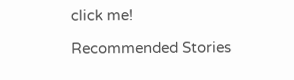click me!

Recommended Stories